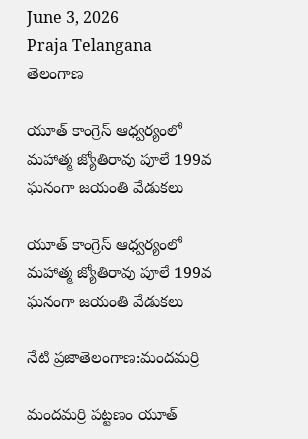June 3, 2026
Praja Telangana
తెలంగాణ

యూత్ కాంగ్రెస్ ఆధ్వర్యంలో మహాత్మ జ్యోతిరావు పూలే 199వ ఘనంగా జయంతి వేడుకలు

యూత్ కాంగ్రెస్ ఆధ్వర్యంలో మహాత్మ జ్యోతిరావు పూలే 199వ ఘనంగా జయంతి వేడుకలు

నేటి ప్రజాతెలంగాణ:మందమర్రి

మందమర్రి పట్టణం యూత్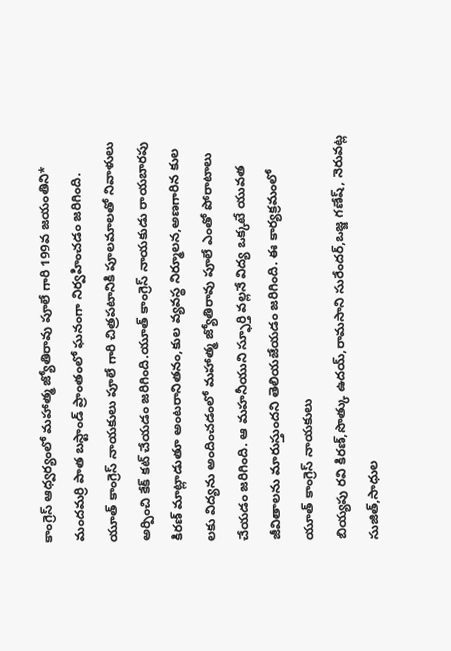కాంగ్రెస్ ఆధ్వర్యంలో మహాత్మ జ్యోతిరావు పూలే గారి 199వ జయంతిని* మందమర్రి పాత బస్టాండ్ ప్రాంతంలో ఘనంగా నిర్వహించడం జరిగింది. యూత్ కాంగ్రెస్ నాయకులు పూలే గారి చిత్రపటానికి పూలమాలతో నివాళులు అర్పించి కేక్ కట్ చేయడం జరిగింది.యూత్ కాంగ్రెస్ నాయకుడు రాయబారపు కిరణ్ మాట్లాడుతూ అంటరానితనం,కుల వ్యవస్థ నిర్మూలన,అణగారిన కుల లకు విద్యను అందించడంలో మహాత్మ జ్యోతిరావు పూలే ఎంతో పోరాటాలు చేయడం జరిగింది. ఆ మహనీయుని స్ఫూర్తి వల్లనే విద్య ఒక్కటే యువత జీవితాలను మారుస్తుందని తెలియజేయడం జరిగింది. ఈ కార్యక్రమంలో యూత్ కాంగ్రెస్ నాయకులు
బియ్యపు రవి కిరణ్,సొత్కు ఉదయ్,రామసాని సురేందర్,ఒజ్జ గణేష్, నెరువట్ల సుజిత్,సాధుల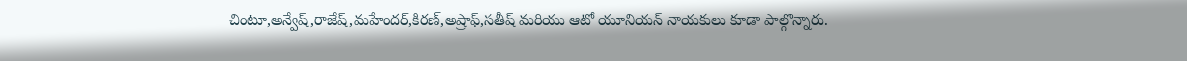చింటూ,అన్వేష్,రాజేష్,మహేందర్,కిరణ్,అష్రాఫ్,సతీష్ మరియు ఆటో యూనియన్ నాయకులు కూడా పాల్గొన్నారు.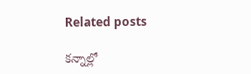Related posts

కన్నాల్లో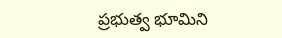ప్రభుత్వ భూమిని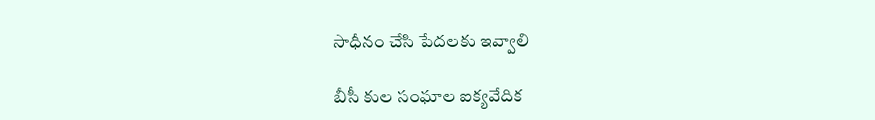సాధీనం చేసి పేదలకు ఇవ్వాలి

బీసీ కుల సంఘాల ఐక్యవేదిక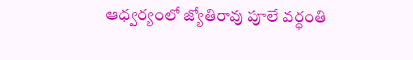ఆధ్వర్యంలో జ్యోతిరావు పూలే వర్ధంతి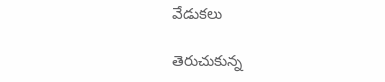వేడుకలు

తెరుచుకున్న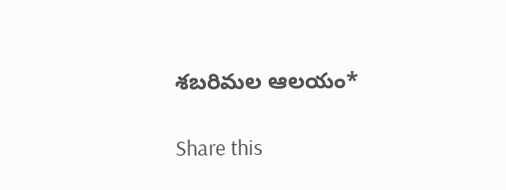శబరిమల ఆలయం*

Share this